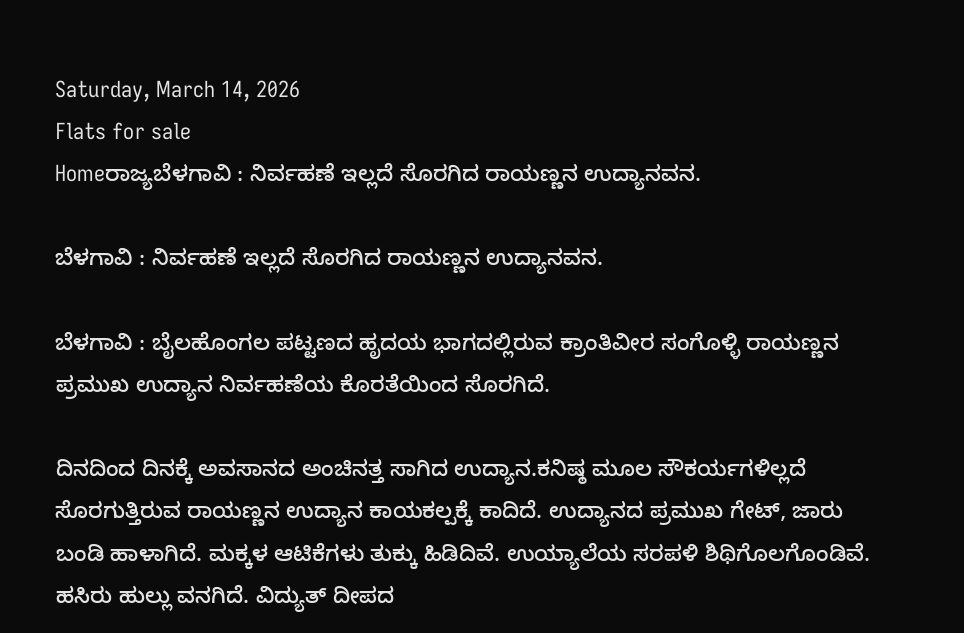Saturday, March 14, 2026
Flats for sale
Homeರಾಜ್ಯಬೆಳಗಾವಿ : ನಿರ್ವಹಣೆ ಇಲ್ಲದೆ ಸೊರಗಿದ ರಾಯಣ್ಣನ ಉದ್ಯಾನವನ.

ಬೆಳಗಾವಿ : ನಿರ್ವಹಣೆ ಇಲ್ಲದೆ ಸೊರಗಿದ ರಾಯಣ್ಣನ ಉದ್ಯಾನವನ.

ಬೆಳಗಾವಿ : ಬೈಲಹೊಂಗಲ ಪಟ್ಟಣದ ಹೃದಯ ಭಾಗದಲ್ಲಿರುವ ಕ್ರಾಂತಿವೀರ ಸಂಗೊಳ್ಳಿ ರಾಯಣ್ಣನ ಪ್ರಮುಖ ಉದ್ಯಾನ ನಿರ್ವಹಣೆಯ ಕೊರತೆಯಿಂದ ಸೊರಗಿದೆ.

ದಿನದಿಂದ ದಿನಕ್ಕೆ ಅವಸಾನದ ಅಂಚಿನತ್ತ ಸಾಗಿದ ಉದ್ಯಾನ.ಕನಿಷ್ಠ ಮೂಲ ಸೌಕರ್ಯಗಳಿಲ್ಲದೆ ಸೊರಗುತ್ತಿರುವ ರಾಯಣ್ಣನ ಉದ್ಯಾನ ಕಾಯಕಲ್ಪಕ್ಕೆ ಕಾದಿದೆ. ಉದ್ಯಾನದ ಪ್ರಮುಖ ಗೇಟ್, ಜಾರು ಬಂಡಿ ಹಾಳಾಗಿದೆ. ಮಕ್ಕಳ ಆಟಿಕೆಗಳು ತುಕ್ಕು ಹಿಡಿದಿವೆ. ಉಯ್ಯಾಲೆಯ ಸರಪಳಿ ಶಿಥಿಗೊಲಗೊಂಡಿವೆ. ಹಸಿರು ಹುಲ್ಲು ವನಗಿದೆ. ವಿದ್ಯುತ್ ದೀಪದ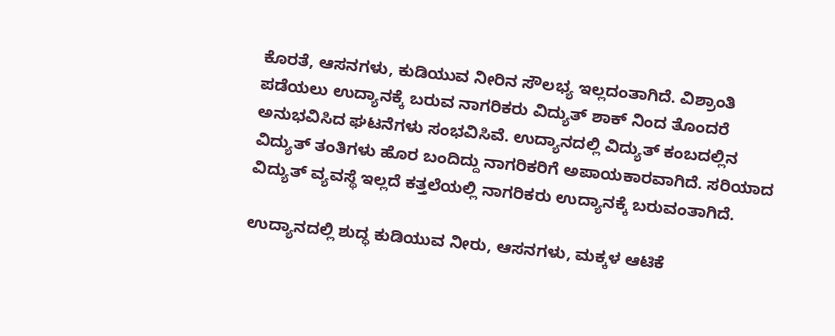ಕೊರತೆ, ಆಸನಗಳು, ಕುಡಿಯುವ ನೀರಿನ ಸೌಲಭ್ಯ ಇಲ್ಲದಂತಾಗಿದೆ. ವಿಶ್ರಾಂತಿ ಪಡೆಯಲು ಉದ್ಯಾನಕ್ಕೆ ಬರುವ ನಾಗರಿಕರು ವಿದ್ಯುತ್ ಶಾಕ್ ನಿಂದ ತೊಂದರೆ ಅನುಭವಿಸಿದ ಘಟನೆಗಳು ಸಂಭವಿಸಿವೆ. ಉದ್ಯಾನದಲ್ಲಿ ವಿದ್ಯುತ್ ಕಂಬದಲ್ಲಿನ ವಿದ್ಯುತ್ ತಂತಿಗಳು ಹೊರ ಬಂದಿದ್ದು ನಾಗರಿಕರಿಗೆ ಅಪಾಯಕಾರವಾಗಿದೆ. ಸರಿಯಾದ ವಿದ್ಯುತ್ ವ್ಯವಸ್ಥೆ ಇಲ್ಲದೆ ಕತ್ತಲೆಯಲ್ಲಿ ನಾಗರಿಕರು ಉದ್ಯಾನಕ್ಕೆ ಬರುವಂತಾಗಿದೆ.

ಉದ್ಯಾನದಲ್ಲಿ ಶುದ್ಧ ಕುಡಿಯುವ ನೀರು, ಆಸನಗಳು, ಮಕ್ಕಳ ಆಟಿಕೆ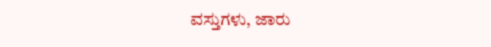ವಸ್ತುಗಳು, ಜಾರು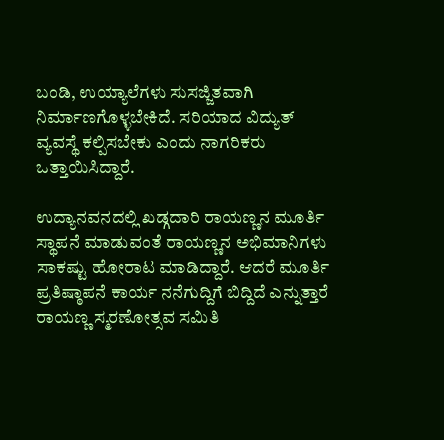ಬಂಡಿ, ಉಯ್ಯಾಲೆಗಳು ಸುಸಜ್ಜಿತವಾಗಿ ನಿರ್ಮಾಣಗೊಳ್ಳಬೇಕಿದೆ. ಸರಿಯಾದ ವಿದ್ಯುತ್ ವ್ಯವಸ್ಥೆ ಕಲ್ಪಿಸಬೇಕು ಎಂದು ನಾಗರಿಕರು ಒತ್ತಾಯಿಸಿದ್ದಾರೆ.

ಉದ್ಯಾನವನದಲ್ಲಿ ಖಡ್ಗದಾರಿ ರಾಯಣ್ಣನ ಮೂರ್ತಿ ಸ್ಥಾಪನೆ ಮಾಡುವಂತೆ ರಾಯಣ್ಣನ ಅಭಿಮಾನಿಗಳು ಸಾಕಷ್ಟು ಹೋರಾಟ ಮಾಡಿದ್ದಾರೆ. ಆದರೆ ಮೂರ್ತಿ ಪ್ರತಿಷ್ಠಾಪನೆ ಕಾರ್ಯ ನನೆಗುದ್ದಿಗೆ ಬಿದ್ದಿದೆ ಎನ್ನುತ್ತಾರೆ ರಾಯಣ್ಣ ಸ್ಮರಣೋತ್ಸವ ಸಮಿತಿ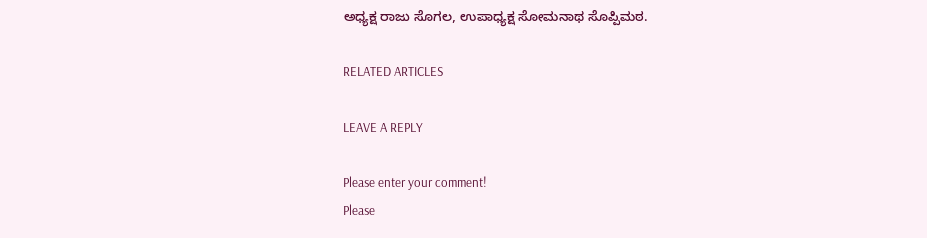ಅಧ್ಯಕ್ಷ ರಾಜು ಸೊಗಲ, ಉಪಾಧ್ಯಕ್ಷ ಸೋಮನಾಥ ಸೊಪ್ಪಿಮಠ.

RELATED ARTICLES

LEAVE A REPLY

Please enter your comment!
Please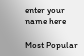enter your name here

Most Popular